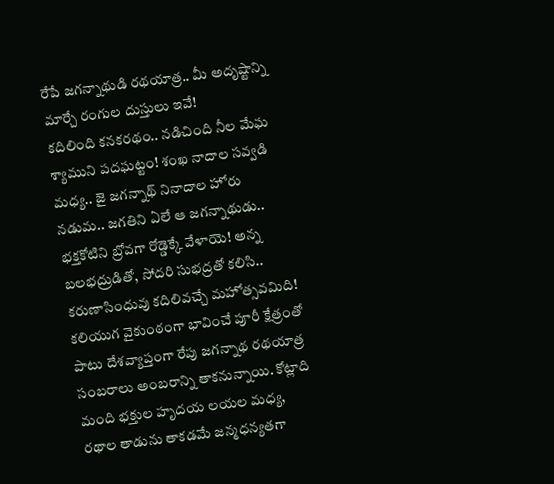రేపే జగన్నాథుడి రథయాత్ర.. మీ అదృష్టాన్ని మార్చే రంగుల దుస్తులు ఇవే!
కదిలింది కనకరథం.. నడిచింది నీల మేఘ శ్యాముని పదఘట్టం! శంఖ నాదాల సవ్వడి మధ్య.. జై జగన్నాథ్ నినాదాల హోరు నడుమ.. జగతిని ఏలే ఆ జగన్నాథుడు.. భక్తకోటిని బ్రోవగా రోడ్డెక్కే వేళాయె! అన్న బలభద్రుడితో, సోదరి సుభద్రతో కలిసి.. కరుణాసింధువు కదిలివచ్చే మహోత్సవమిది!
కలియుగ వైకుంఠంగా భావించే పూరీ క్షేత్రంతో పాటు దేశవ్యాప్తంగా రేపు జగన్నాథ రథయాత్ర సంబరాలు అంబరాన్ని తాకనున్నాయి. కోట్లాది మంది భక్తుల హృదయ లయల మధ్య, రథాల తాడును తాకడమే జన్మధన్యతగా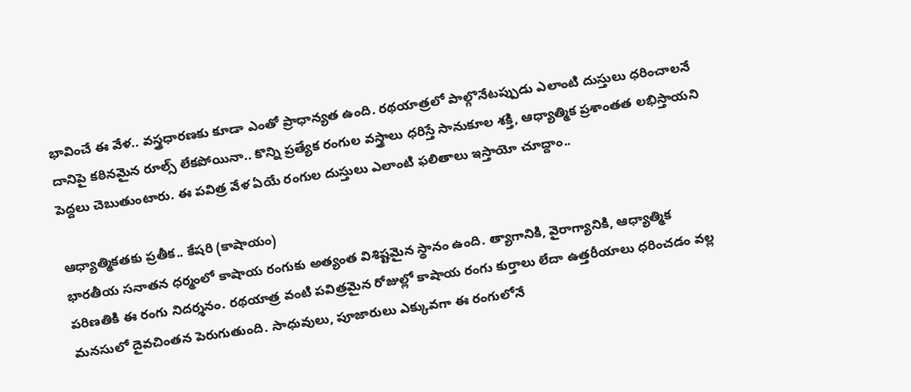భావించే ఈ వేళ.. వస్త్రధారణకు కూడా ఎంతో ప్రాధాన్యత ఉంది. రథయాత్రలో పాల్గొనేటప్పుడు ఎలాంటి దుస్తులు ధరించాలనే దానిపై కఠినమైన రూల్స్ లేకపోయినా.. కొన్ని ప్రత్యేక రంగుల వస్త్రాలు ధరిస్తే సానుకూల శక్తి, ఆధ్యాత్మిక ప్రశాంతత లభిస్తాయని పెద్దలు చెబుతుంటారు. ఈ పవిత్ర వేళ ఏయే రంగుల దుస్తులు ఎలాంటి ఫలితాలు ఇస్తాయో చూద్దాం..

ఆధ్యాత్మికతకు ప్రతీక.. కేషరి (కాషాయం)
భారతీయ సనాతన ధర్మంలో కాషాయ రంగుకు అత్యంత విశిష్టమైన స్థానం ఉంది. త్యాగానికి, వైరాగ్యానికి, ఆధ్యాత్మిక పరిణతికి ఈ రంగు నిదర్శనం. రథయాత్ర వంటి పవిత్రమైన రోజుల్లో కాషాయ రంగు కుర్తాలు లేదా ఉత్తరీయాలు ధరించడం వల్ల మనసులో దైవచింతన పెరుగుతుంది. సాధువులు, పూజారులు ఎక్కువగా ఈ రంగులోనే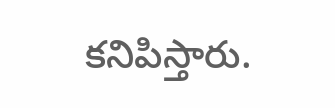కనిపిస్తారు.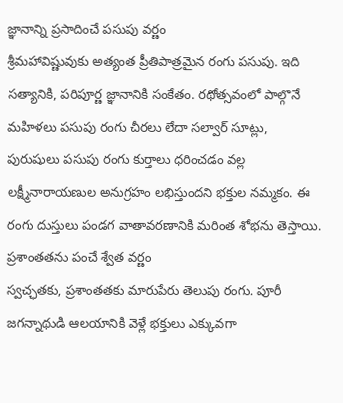జ్ఞానాన్ని ప్రసాదించే పసుపు వర్ణం
శ్రీమహావిష్ణువుకు అత్యంత ప్రీతిపాత్రమైన రంగు పసుపు. ఇది సత్యానికి, పరిపూర్ణ జ్ఞానానికి సంకేతం. రథోత్సవంలో పాల్గొనే మహిళలు పసుపు రంగు చీరలు లేదా సల్వార్ సూట్లు, పురుషులు పసుపు రంగు కుర్తాలు ధరించడం వల్ల లక్ష్మీనారాయణుల అనుగ్రహం లభిస్తుందని భక్తుల నమ్మకం. ఈ రంగు దుస్తులు పండగ వాతావరణానికి మరింత శోభను తెస్తాయి.
ప్రశాంతతను పంచే శ్వేత వర్ణం
స్వచ్ఛతకు, ప్రశాంతతకు మారుపేరు తెలుపు రంగు. పూరీ జగన్నాథుడి ఆలయానికి వెళ్లే భక్తులు ఎక్కువగా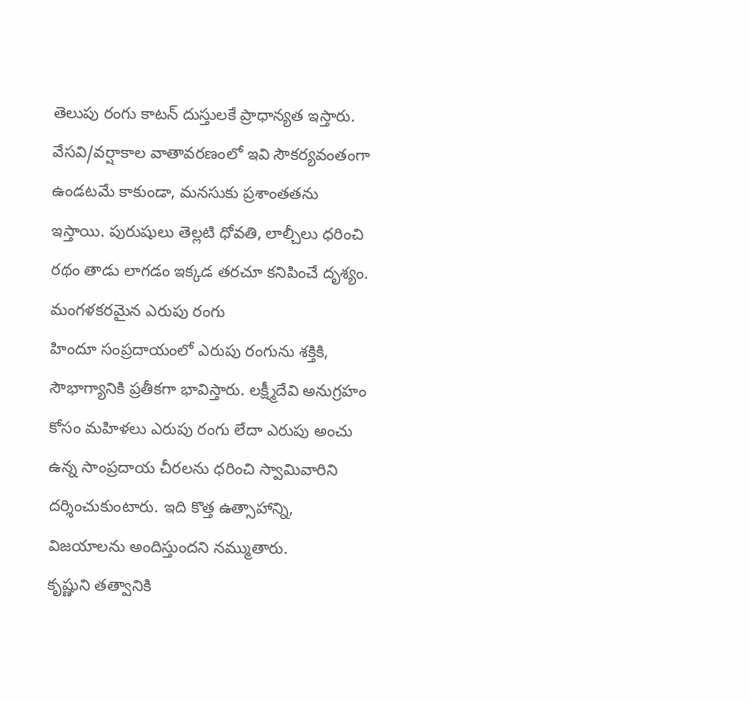తెలుపు రంగు కాటన్ దుస్తులకే ప్రాధాన్యత ఇస్తారు. వేసవి/వర్షాకాల వాతావరణంలో ఇవి సౌకర్యవంతంగా ఉండటమే కాకుండా, మనసుకు ప్రశాంతతను ఇస్తాయి. పురుషులు తెల్లటి ధోవతి, లాల్చీలు ధరించి రథం తాడు లాగడం ఇక్కడ తరచూ కనిపించే దృశ్యం.
మంగళకరమైన ఎరుపు రంగు
హిందూ సంప్రదాయంలో ఎరుపు రంగును శక్తికి, సౌభాగ్యానికి ప్రతీకగా భావిస్తారు. లక్ష్మీదేవి అనుగ్రహం కోసం మహిళలు ఎరుపు రంగు లేదా ఎరుపు అంచు ఉన్న సాంప్రదాయ చీరలను ధరించి స్వామివారిని దర్శించుకుంటారు. ఇది కొత్త ఉత్సాహాన్ని, విజయాలను అందిస్తుందని నమ్ముతారు.
కృష్ణుని తత్వానికి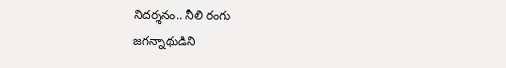నిదర్శనం.. నీలి రంగు
జగన్నాథుడిని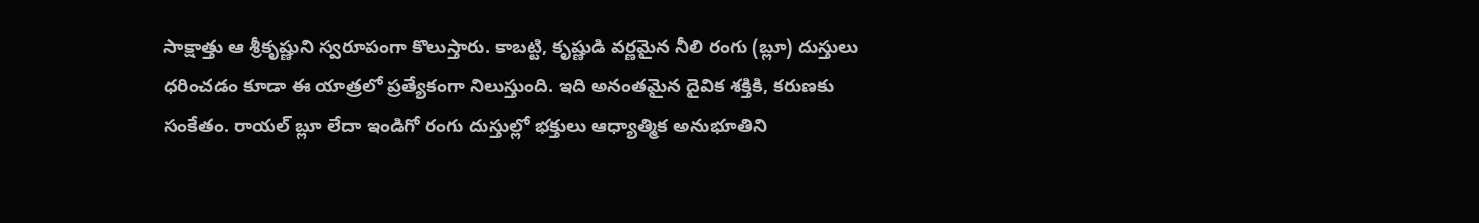సాక్షాత్తు ఆ శ్రీకృష్ణుని స్వరూపంగా కొలుస్తారు. కాబట్టి, కృష్ణుడి వర్ణమైన నీలి రంగు (బ్లూ) దుస్తులు ధరించడం కూడా ఈ యాత్రలో ప్రత్యేకంగా నిలుస్తుంది. ఇది అనంతమైన దైవిక శక్తికి, కరుణకు సంకేతం. రాయల్ బ్లూ లేదా ఇండిగో రంగు దుస్తుల్లో భక్తులు ఆధ్యాత్మిక అనుభూతిని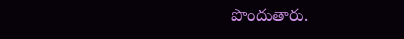పొందుతారు.